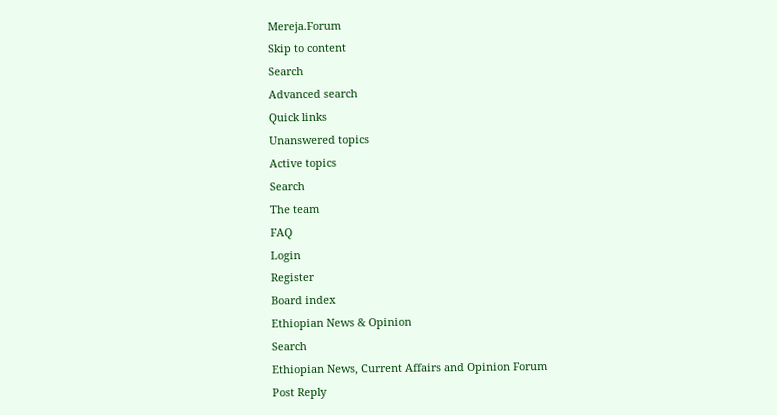Mereja.Forum
Skip to content
Search
Advanced search
Quick links
Unanswered topics
Active topics
Search
The team
FAQ
Login
Register
Board index
Ethiopian News & Opinion
Search
Ethiopian News, Current Affairs and Opinion Forum
Post Reply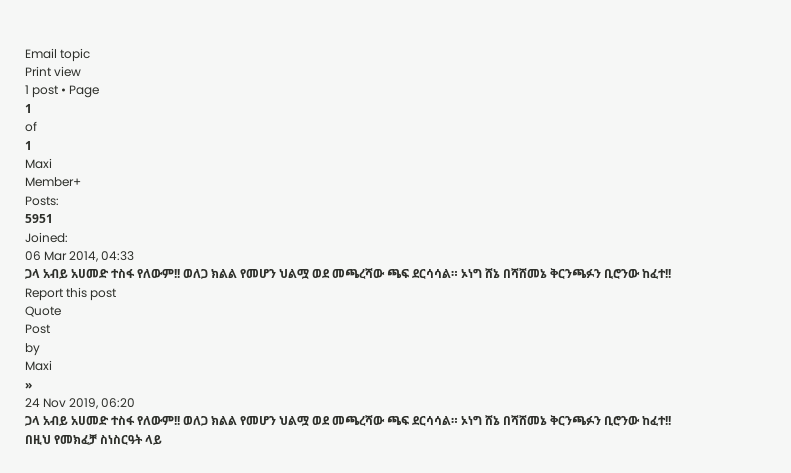Email topic
Print view
1 post • Page
1
of
1
Maxi
Member+
Posts:
5951
Joined:
06 Mar 2014, 04:33
ጋላ አብይ አሀመድ ተስፋ የለውም!! ወለጋ ክልል የመሆን ህልሟ ወደ መጫረሻው ጫፍ ደርሳሳል። ኦነግ ሸኔ በሻሸመኔ ቅርንጫፉን ቢሮንው ከፈተ!!
Report this post
Quote
Post
by
Maxi
»
24 Nov 2019, 06:20
ጋላ አብይ አሀመድ ተስፋ የለውም!! ወለጋ ክልል የመሆን ህልሟ ወደ መጫረሻው ጫፍ ደርሳሳል። ኦነግ ሸኔ በሻሸመኔ ቅርንጫፉን ቢሮንው ከፈተ!!
በዚህ የመክፈቻ ስነስርዓት ላይ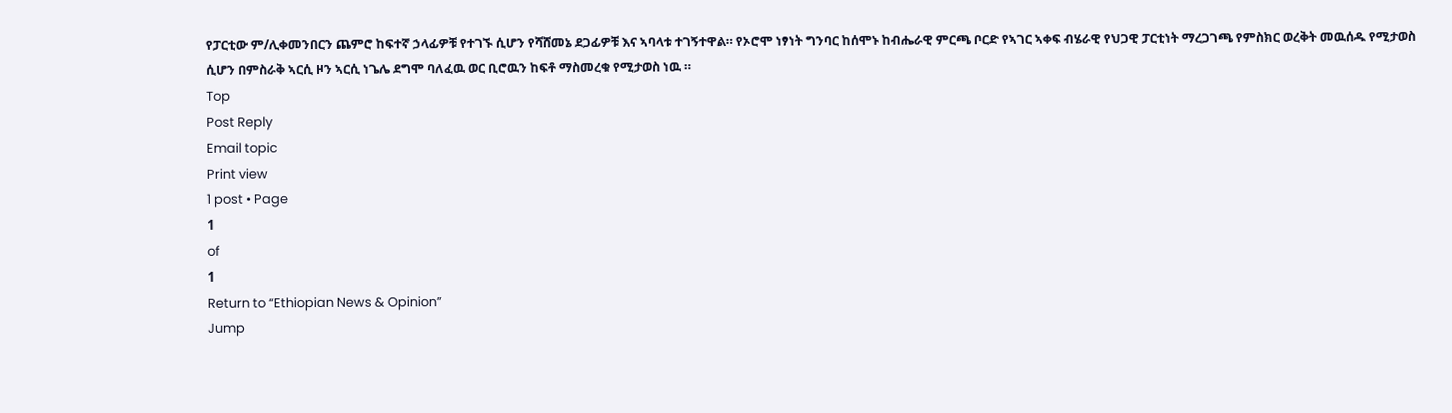የፓርቲው ም/ሊቀመንበርን ጨምሮ ከፍተኛ ኃላፊዎቹ የተገኙ ሲሆን የሻሸመኔ ደጋፊዎቹ እና ኣባላቱ ተገኝተዋል። የኦሮሞ ነፃነት ግንባር ከሰሞኑ ከብሔራዊ ምርጫ ቦርድ የኣገር ኣቀፍ ብሄራዊ የህጋዊ ፓርቲነት ማረጋገጫ የምስክር ወረቅት መዉሰዱ የሚታወስ ሲሆን በምስራቅ ኣርሲ ዞን ኣርሲ ነጌሌ ደግሞ ባለፈዉ ወር ቢሮዉን ከፍቶ ማስመረቁ የሚታወስ ነዉ ።
Top
Post Reply
Email topic
Print view
1 post • Page
1
of
1
Return to “Ethiopian News & Opinion”
Jump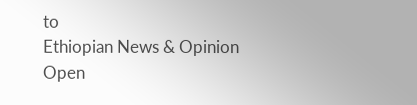to
Ethiopian News & Opinion
Open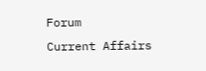Forum
Current Affairs